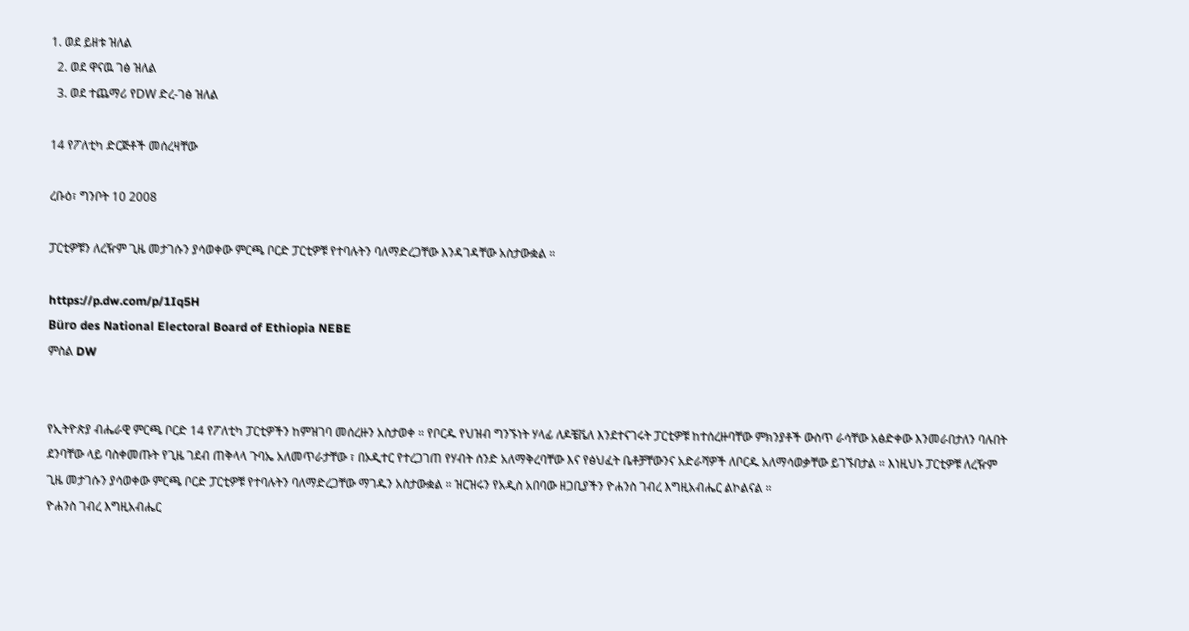1. ወደ ይዘቱ ዝለል
  2. ወደ ዋናዉ ገፅ ዝለል
  3. ወደ ተጨማሪ የDW ድረ-ገፅ ዝለል

14 የፖለቲካ ድርጅቶች መሰረዛቸው

ረቡዕ፣ ግንቦት 10 2008

ፓርቲዎቹን ለረዥም ጊዜ መታገሱን ያሳወቀው ምርጫ ቦርድ ፓርቲዎቹ የተባሉትን ባለማድረጋቸው እንዳገዳቸው አስታውቋል ።

https://p.dw.com/p/1Iq5H
Büro des National Electoral Board of Ethiopia NEBE
ምስል DW


የኢትዮጵያ ብሔራዊ ምርጫ ቦርድ 14 የፖለቲካ ፓርቲዎችን ከምዝገባ መሰረዙን አስታወቀ ። የቦርዱ የህዝብ ግንኙነት ሃላፊ ለዶቼቬለ እንደተናገሩት ፓርቲዎቹ ከተሰረዙባቸው ምክንያቶች ውስጥ ራሳቸው አፅድቀው እንመራበታለን ባሉበት ደንባቸው ላይ ባስቀመጡት የጊዜ ገደብ ጠቅላላ ጉባኤ አለመጥራታቸው ፣ በኦዲተር የተረጋገጠ የሃብት ሰንድ አለማቅረባቸው እና የፅህፈት ቤቶቻቸውንና አድራሻዎች ለቦርዱ አለማሳወቃቸው ይገኙበታል ። እነዚህኑ ፓርቲዎቹ ለረዥም ጊዜ መታገሱን ያሳወቀው ምርጫ ቦርድ ፓርቲዎቹ የተባሉትን ባለማድረጋቸው ማገዱን አስታውቋል ። ዝርዝሩን የአዲስ አበባው ዘጋቢያችን ዮሐንስ ገብረ እግዚአብሔር ልኮልናል ።
ዮሐንስ ገብረ እግዚአብሔር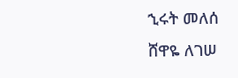ኂሩት መለሰ
ሸዋዬ ለገሠ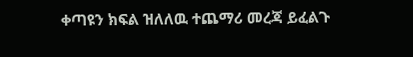ቀጣዩን ክፍል ዝለለዉ ተጨማሪ መረጃ ይፈልጉ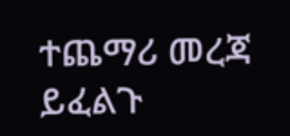ተጨማሪ መረጃ ይፈልጉ